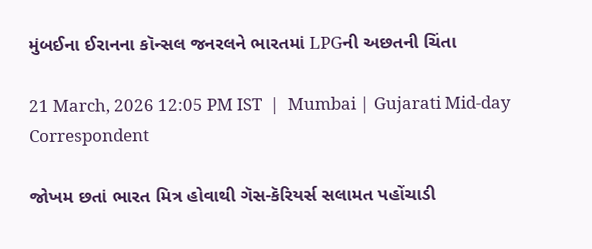મુંબઈના ઈરાનના કૉન્સલ જનરલને ભારતમાં LPGની અછતની ચિંતા

21 March, 2026 12:05 PM IST  |  Mumbai | Gujarati Mid-day Correspondent

જોખમ છતાં ભારત મિત્ર હોવાથી ગૅસ-કૅરિયર્સ સલામત પહોંચાડી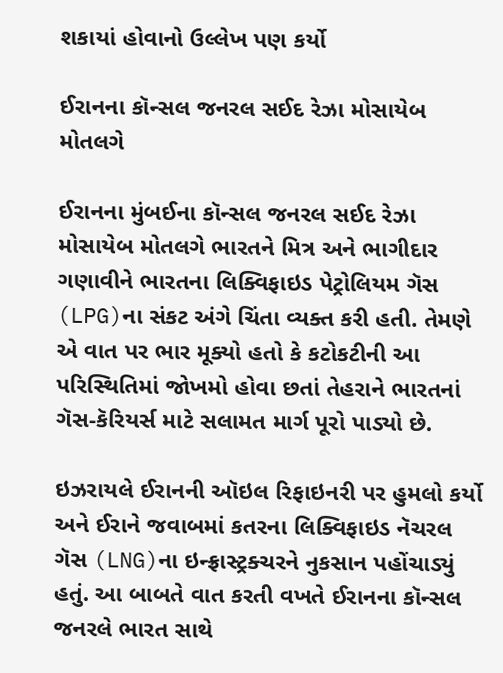શકાયાં હોવાનો ઉલ્લેખ પણ કર્યો

ઈરાનના કૉન્સલ જનરલ સઈદ રેઝા મોસાયેબ મોતલગે

ઈરાનના મુંબઈના કૉન્સલ જનરલ સઈદ રેઝા મોસાયેબ મોતલગે ભારતને મિત્ર અને ભાગીદાર ગણાવીને ભારતના લિક્વિફાઇડ પેટ્રોલિયમ ગૅસ (LPG)ના સંકટ અંગે ચિંતા વ્યક્ત કરી હતી. તેમણે એ વાત પર ભાર મૂક્યો હતો કે કટોકટીની આ પરિસ્થિતિમાં જોખમો હોવા છતાં તેહરાને ભારતનાં ગૅસ-કૅરિયર્સ માટે સલામત માર્ગ પૂરો પાડ્યો છે.

ઇઝરાયલે ઈરાનની ઑઇલ રિફાઇનરી પર હુમલો કર્યો અને ઈરાને જવાબમાં કતરના લિક્વિફાઇડ નૅચરલ ગૅસ (LNG)ના ઇન્ફ્રાસ્ટ્રક્ચરને નુકસાન પહોંચાડ્યું હતું. આ બાબતે વાત કરતી વખતે ઈરાનના કૉન્સલ જનરલે ભારત સાથે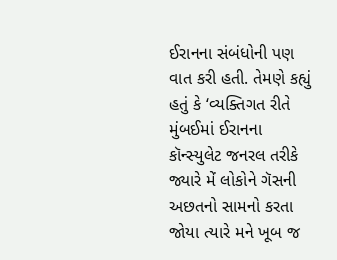ઈરાનના સંબંધોની પણ વાત કરી હતી. તેમણે કહ્યું હતું કે ‘વ્યક્તિગત રીતે મુંબઈમાં ઈરાનના કૉન્સ્યુલેટ જનરલ તરીકે જ્યારે મેં લોકોને ગૅસની અછતનો સામનો કરતા જોયા ત્યારે મને ખૂબ જ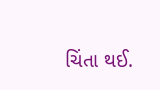ચિંતા થઈ.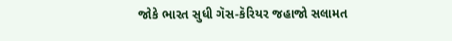જોકે ભારત સુધી ગૅસ-કૅરિયર જહાજો સલામત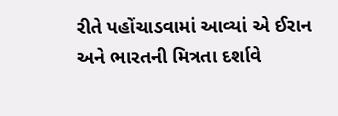રીતે પહોંચાડવામાં આવ્યાં એ ઈરાન અને ભારતની મિત્રતા દર્શાવે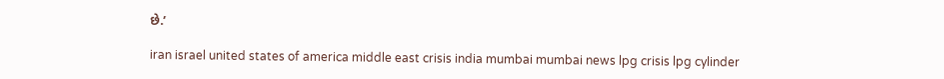છે.’

iran israel united states of america middle east crisis india mumbai mumbai news lpg crisis lpg cylinder